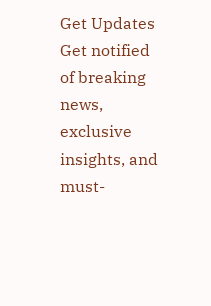Get Updates
Get notified of breaking news, exclusive insights, and must-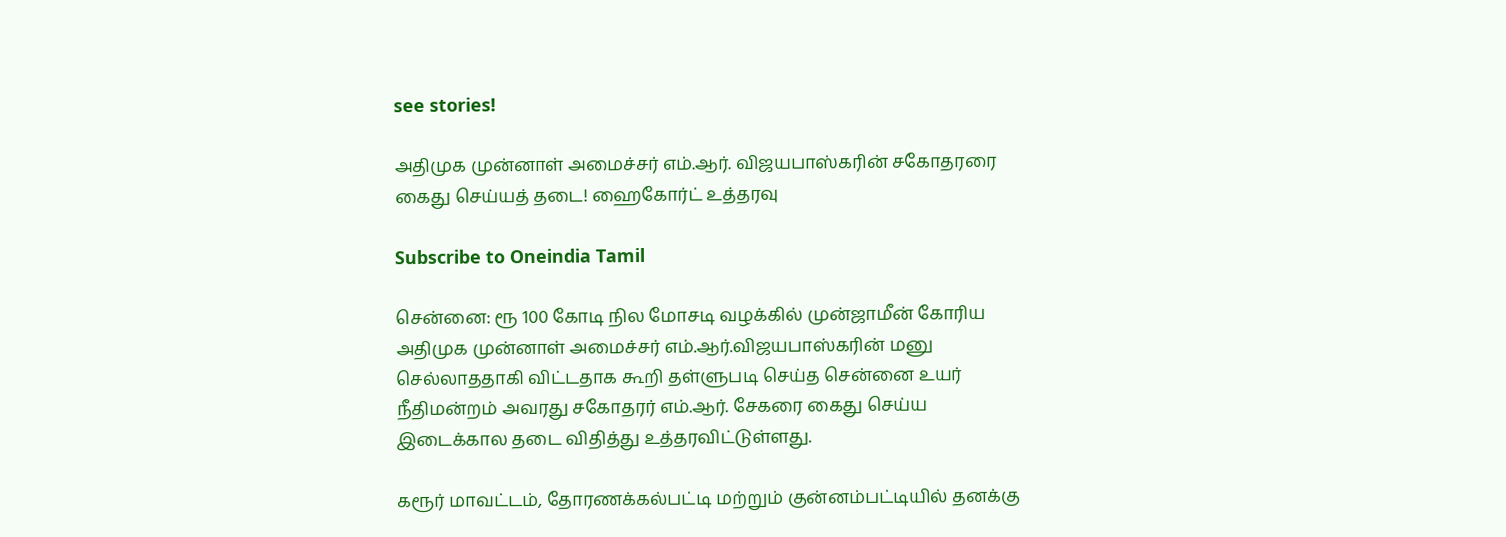see stories!

அதிமுக முன்னாள் அமைச்சர் எம்.ஆர். விஜயபாஸ்கரின் சகோதரரை கைது செய்யத் தடை! ஹைகோர்ட் உத்தரவு

Subscribe to Oneindia Tamil

சென்னை: ரூ 100 கோடி நில மோசடி வழக்கில் முன்ஜாமீன் கோரிய அதிமுக முன்னாள் அமைச்சர் எம்.ஆர்.விஜயபாஸ்கரின் மனு செல்லாததாகி விட்டதாக கூறி தள்ளுபடி செய்த சென்னை உயர் நீதிமன்றம் அவரது சகோதரர் எம்.ஆர். சேகரை கைது செய்ய இடைக்கால தடை விதித்து உத்தரவிட்டுள்ளது.

கரூர் மாவட்டம், தோரணக்கல்பட்டி மற்றும் குன்னம்பட்டியில் தனக்கு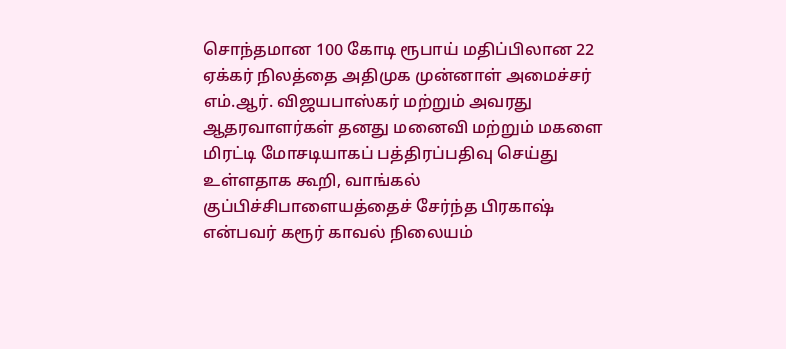சொந்தமான 100 கோடி ரூபாய் மதிப்பிலான 22 ஏக்கர் நிலத்தை அதிமுக முன்னாள் அமைச்சர் எம்.ஆர். விஜயபாஸ்கர் மற்றும் அவரது ஆதரவாளர்கள் தனது மனைவி மற்றும் மகளை மிரட்டி மோசடியாகப் பத்திரப்பதிவு செய்து உள்ளதாக கூறி, வாங்கல் குப்பிச்சிபாளையத்தைச் சேர்ந்த பிரகாஷ் என்பவர் கரூர் காவல் நிலையம்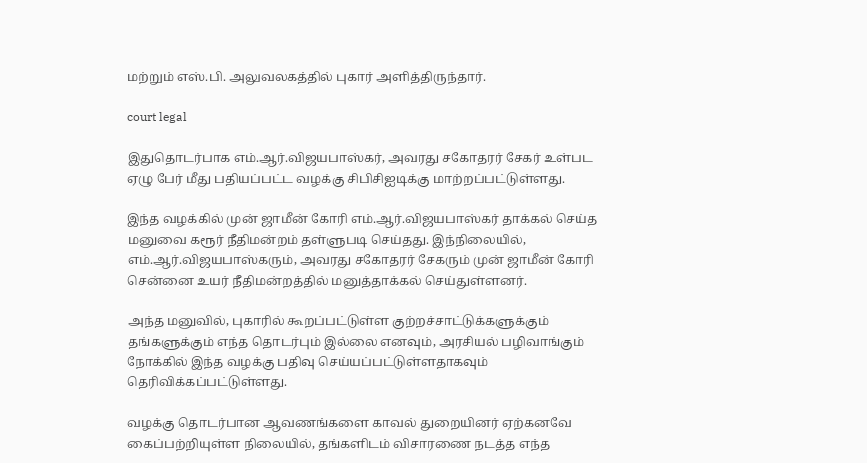மற்றும் எஸ்.பி. அலுவலகத்தில் புகார் அளித்திருந்தார்.

court legal

இதுதொடர்பாக எம்.ஆர்.விஜயபாஸ்கர், அவரது சகோதரர் சேகர் உள்பட ஏழு பேர் மீது பதியப்பட்ட வழக்கு சிபிசிஐடிக்கு மாற்றப்பட்டுள்ளது.

இந்த வழக்கில் முன் ஜாமீன் கோரி எம்.ஆர்.விஜயபாஸ்கர் தாக்கல் செய்த மனுவை கரூர் நீதிமன்றம் தள்ளுபடி செய்தது. இந்நிலையில், எம்.ஆர்.விஜயபாஸ்கரும், அவரது சகோதரர் சேகரும் முன் ஜாமீன் கோரி சென்னை உயர் நீதிமன்றத்தில் மனுத்தாக்கல் செய்துள்ளனர்.

அந்த மனுவில், புகாரில் கூறப்பட்டுள்ள குற்றச்சாட்டுக்களுக்கும் தங்களுக்கும் எந்த தொடர்பும் இல்லை எனவும், அரசியல் பழிவாங்கும் நோக்கில் இந்த வழக்கு பதிவு செய்யப்பட்டுள்ளதாகவும் தெரிவிக்கப்பட்டுள்ளது.

வழக்கு தொடர்பான ஆவணங்களை காவல் துறையினர் ஏற்கனவே கைப்பற்றியுள்ள நிலையில், தங்களிடம் விசாரணை நடத்த எந்த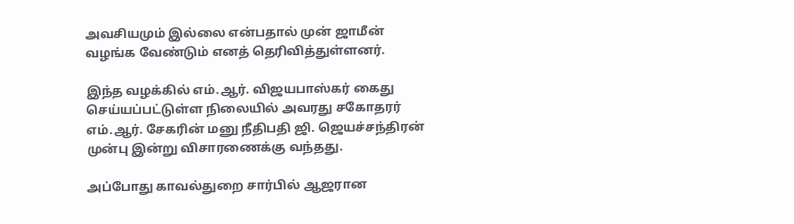அவசியமும் இல்லை என்பதால் முன் ஜாமீன் வழங்க வேண்டும் எனத் தெரிவித்துள்ளனர்.

இந்த வழக்கில் எம்.ஆர். விஜயபாஸ்கர் கைது செய்யப்பட்டுள்ள நிலையில் அவரது சகோதரர் எம்.ஆர். சேகரின் மனு நீதிபதி ஜி. ஜெயச்சந்திரன் முன்பு இன்று விசாரணைக்கு வந்தது.

அப்போது காவல்துறை சார்பில் ஆஜரான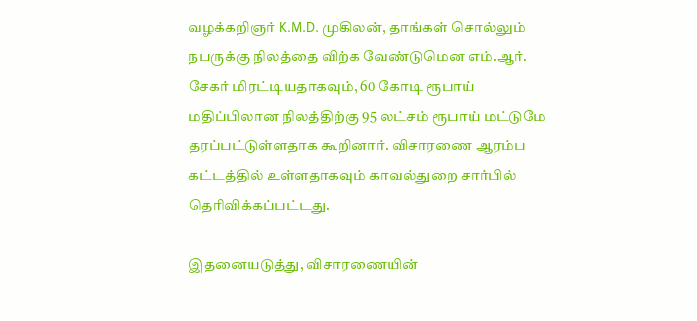வழக்கறிஞர் K.M.D. முகிலன், தாங்கள் சொல்லும் நபருக்கு நிலத்தை விற்க வேண்டுமென எம்.ஆர். சேகர் மிரட்டியதாகவும், 60 கோடி ரூபாய் மதிப்பிலான நிலத்திற்கு 95 லட்சம் ரூபாய் மட்டுமே தரப்பட்டுள்ளதாக கூறினார். விசாரணை ஆரம்ப கட்டத்தில் உள்ளதாகவும் காவல்துறை சார்பில் தெரிவிக்கப்பட்டது.

இதனையடுத்து, விசாரணையின்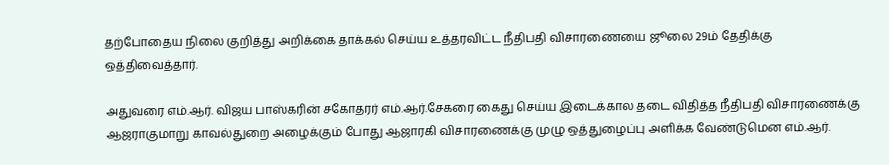தற்போதைய நிலை குறித்து அறிக்கை தாக்கல் செய்ய உத்தரவிட்ட நீதிபதி விசாரணையை ஜூலை 29ம் தேதிக்கு ஒத்திவைத்தார்.

அதுவரை எம்.ஆர். விஜய பாஸ்கரின் சகோதரர் எம்.ஆர்.சேகரை கைது செய்ய இடைக்கால தடை விதித்த நீதிபதி விசாரணைக்கு ஆஜராகுமாறு காவல்துறை அழைக்கும் போது ஆஜாரகி விசாரணைக்கு முழு ஒத்துழைப்பு அளிக்க வேண்டுமென எம்.ஆர்.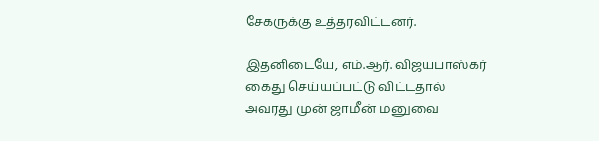சேகருக்கு உத்தரவிட்டனர்.

இதனிடையே, எம்.ஆர். விஜயபாஸ்கர் கைது செய்யப்பட்டு விட்டதால் அவரது முன் ஜாமீன் மனுவை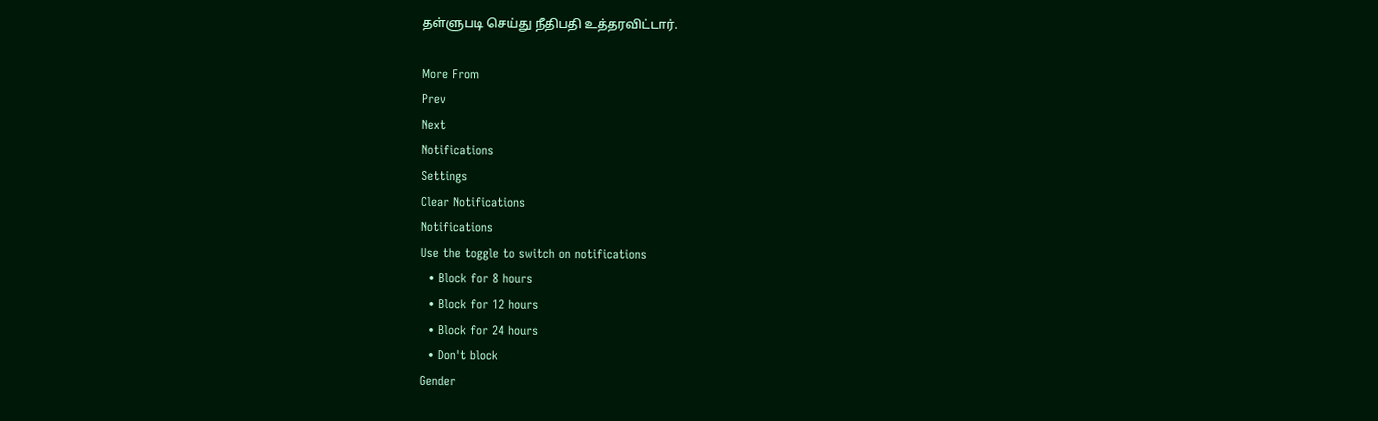தள்ளுபடி செய்து நீதிபதி உத்தரவிட்டார்.

More From
Prev
Next
Notifications
Settings
Clear Notifications
Notifications
Use the toggle to switch on notifications
  • Block for 8 hours
  • Block for 12 hours
  • Block for 24 hours
  • Don't block
Gender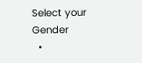Select your Gender
  •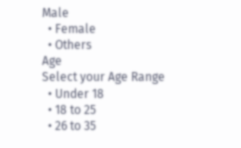Male
  • Female
  • Others
Age
Select your Age Range
  • Under 18
  • 18 to 25
  • 26 to 35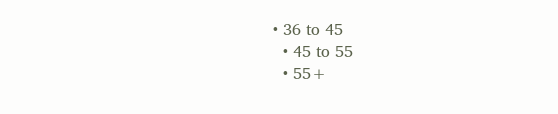• 36 to 45
  • 45 to 55
  • 55+